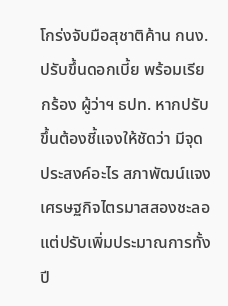โกร่งจับมือสุชาติค้าน กนง.ปรับขึ้นดอกเบี้ย พร้อมเรียกร้อง ผู้ว่าฯ ธปท. หากปรับขึ้นต้องชี้แจงให้ชัดว่า มีจุดประสงค์อะไร สภาพัฒน์แจงเศรษฐกิจไตรมาสสองชะลอ แต่ปรับเพิ่มประมาณการทั้งปี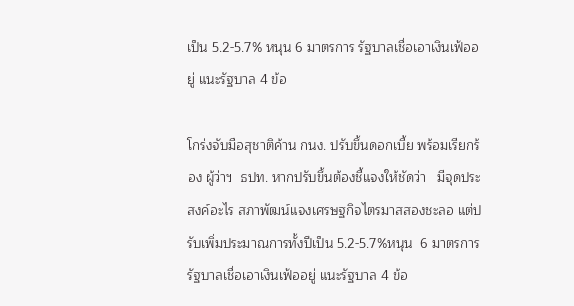เป็น 5.2-5.7% หนุน 6 มาตรการ รัฐบาลเชื่อเอาเงินเฟ้ออยู่ แนะรัฐบาล 4 ข้อ

โกร่งจับมือสุชาติค้าน กนง. ปรับขึ้นดอกเบี้ย พร้อมเรียกร้อง ผู้ว่าฯ  ธปท. หากปรับขึ้นต้องชี้แจงให้ชัดว่า   มีจุดประสงค์อะไร สภาพัฒน์แจงเศรษฐกิจไตรมาสสองชะลอ แต่ปรับเพิ่มประมาณการทั้งปีเป็น 5.2-5.7%หนุน  6 มาตรการ รัฐบาลเชื่อเอาเงินเฟ้ออยู่ แนะรัฐบาล 4 ข้อ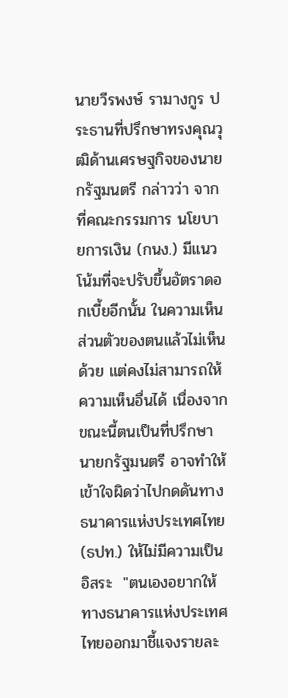นายวีรพงษ์ รามางกูร ประธานที่ปรึกษาทรงคุณวุฒิด้านเศรษฐกิจของนายกรัฐมนตรี กล่าวว่า จากที่คณะกรรมการ นโยบายการเงิน (กนง.) มีแนวโน้มที่จะปรับขึ้นอัตราดอกเบี้ยอีกนั้น ในความเห็นส่วนตัวของตนแล้วไม่เห็นด้วย แต่คงไม่สามารถให้ความเห็นอื่นได้ เนื่องจากขณะนี้ตนเป็นที่ปรึกษานายกรัฐมนตรี อาจทำให้เข้าใจผิดว่าไปกดดันทางธนาคารแห่งประเทศไทย (ธปท.) ให้ไม่มีความเป็นอิสระ  "ตนเองอยากให้ทางธนาคารแห่งประเทศไทยออกมาชี้แจงรายละ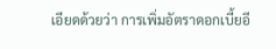เอียดด้วยว่า การเพิ่มอัตราดอกเบี้ยอี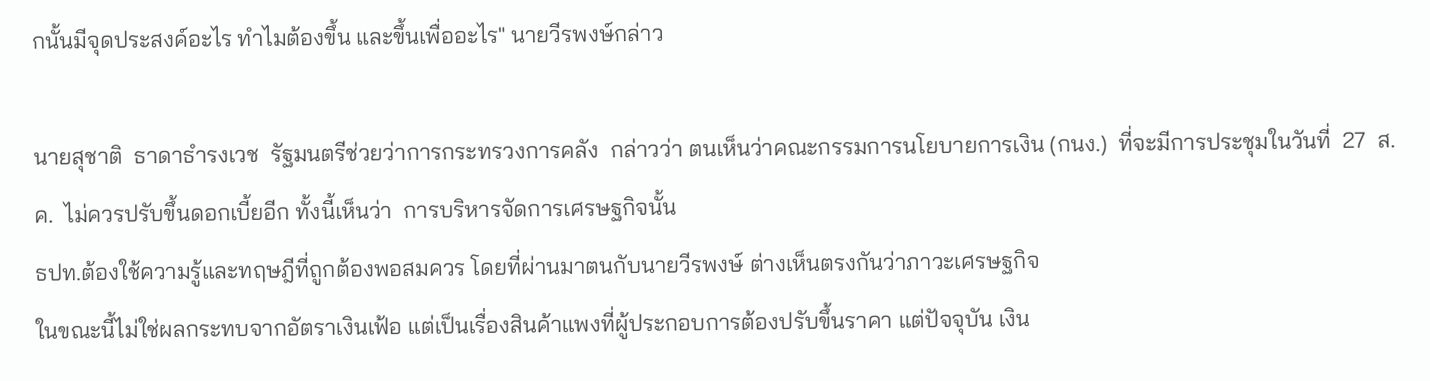กนั้นมีจุดประสงค์อะไร ทำไมต้องขึ้น และขึ้นเพื่ออะไร" นายวีรพงษ์กล่าว

นายสุชาติ  ธาดาธำรงเวช  รัฐมนตรีช่วยว่าการกระทรวงการคลัง  กล่าวว่า ตนเห็นว่าคณะกรรมการนโยบายการเงิน (กนง.)  ที่จะมีการประชุมในวันที่  27  ส.ค.  ไม่ควรปรับขึ้นดอกเบี้ยอีก ทั้งนี้เห็นว่า  การบริหารจัดการเศรษฐกิจนั้น
ธปท.ต้องใช้ความรู้และทฤษฎีที่ถูกต้องพอสมควร โดยที่ผ่านมาตนกับนายวีรพงษ์ ต่างเห็นตรงกันว่าภาวะเศรษฐกิจ
ในขณะนี้ไม่ใช่ผลกระทบจากอัตราเงินเฟ้อ แต่เป็นเรื่องสินค้าแพงที่ผู้ประกอบการต้องปรับขึ้นราคา แต่ปัจจุบัน เงิน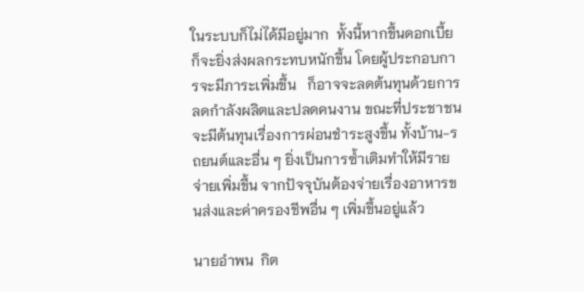ในระบบก็ไม่ได้มีอยู่มาก  ทั้งนี้หากขึ้นดอกเบี้ยก็จะยิ่งส่งผลกระทบหนักขึ้น โดยผู้ประกอบการจะมีภาระเพิ่มขึ้น   ก็อาจจะลดต้นทุนด้วยการลดกำลังผลิตและปลดคนงาน ขณะที่ประชาชนจะมีต้นทุนเรื่องการผ่อนชำระสูงขึ้น ทั้งบ้าน-รถยนต์และอื่น ๆ ยิ่งเป็นการซ้ำเติมทำให้มีรายจ่ายเพิ่มขึ้น จากปัจจุบันต้องจ่ายเรื่องอาหารขนส่งและค่าครองชีพอื่น ๆ เพิ่มขึ้นอยู่แล้ว

นายอำพน  กิต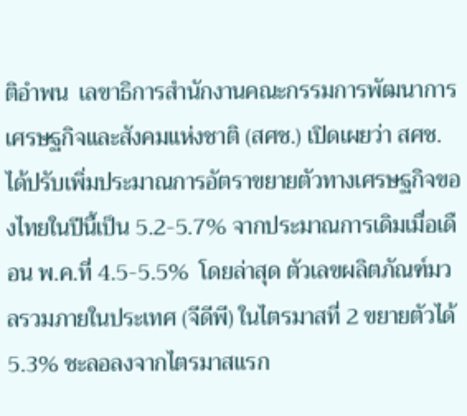ติอำพน  เลขาธิการสำนักงานคณะกรรมการพัฒนาการเศรษฐกิจและสังคมแห่งชาติ (สศช.) เปิดเผยว่า สศช.ได้ปรับเพิ่มประมาณการอัตราขยายตัวทางเศรษฐกิจของไทยในปีนี้เป็น 5.2-5.7% จากประมาณการเดิมเมื่อเดือน พ.ค.ที่ 4.5-5.5%  โดยล่าสุด ตัวเลขผลิตภัณฑ์มวลรวมภายในประเทศ (จีดีพี) ในไตรมาสที่ 2 ขยายตัวได้5.3% ชะลอลงจากไตรมาสแรก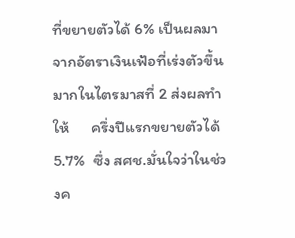ที่ขยายตัวได้ 6% เป็นผลมาจากอัตราเงินเฟ้อที่เร่งตัวขึ้นมากในไตรมาสที่ 2 ส่งผลทำให้      ครึ่งปีแรกขยายตัวได้ 5.7%  ซึ่ง สศช.มั่นใจว่าในช่วงค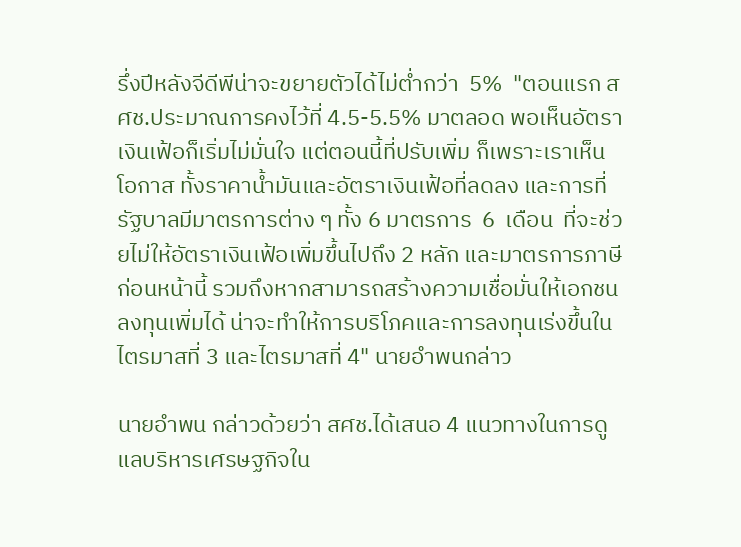รึ่งปีหลังจีดีพีน่าจะขยายตัวได้ไม่ต่ำกว่า  5%  "ตอนแรก สศช.ประมาณการคงไว้ที่ 4.5-5.5% มาตลอด พอเห็นอัตราเงินเฟ้อก็เริ่มไม่มั่นใจ แต่ตอนนี้ที่ปรับเพิ่ม ก็เพราะเราเห็นโอกาส ทั้งราคาน้ำมันและอัตราเงินเฟ้อที่ลดลง และการที่รัฐบาลมีมาตรการต่าง ๆ ทั้ง 6 มาตรการ  6  เดือน  ที่จะช่วยไม่ให้อัตราเงินเฟ้อเพิ่มขึ้นไปถึง 2 หลัก และมาตรการภาษีก่อนหน้านี้ รวมถึงหากสามารถสร้างความเชื่อมั่นให้เอกชนลงทุนเพิ่มได้ น่าจะทำให้การบริโภคและการลงทุนเร่งขึ้นในไตรมาสที่ 3 และไตรมาสที่ 4" นายอำพนกล่าว

นายอำพน กล่าวด้วยว่า สศช.ได้เสนอ 4 แนวทางในการดูแลบริหารเศรษฐกิจใน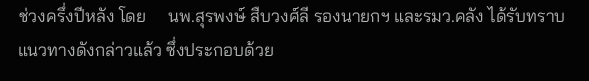ช่วงครึ่งปีหลัง โดย     นพ.สุรพงษ์ สืบวงศ์ลี รองนายกฯ และรมว.คลัง ได้รับทราบแนวทางดังกล่าวแล้ว ซึ่งประกอบด้วย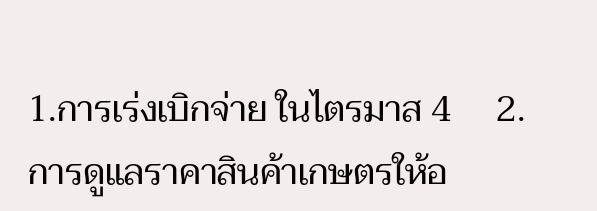1.การเร่งเบิกจ่าย ในไตรมาส 4     2.การดูแลราคาสินค้าเกษตรให้อ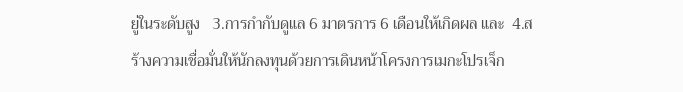ยู่ในระดับสูง   3.การกำกับดูแล 6 มาตรการ 6 เดือนให้เกิดผล และ  4.สร้างความเชื่อมั่นให้นักลงทุนด้วยการเดินหน้าโครงการเมกะโปรเจ็ก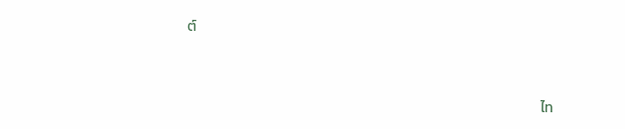ต์



                                                                                                              ไท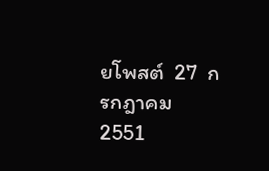ยโพสต์  27  กรกฎาคม  2551